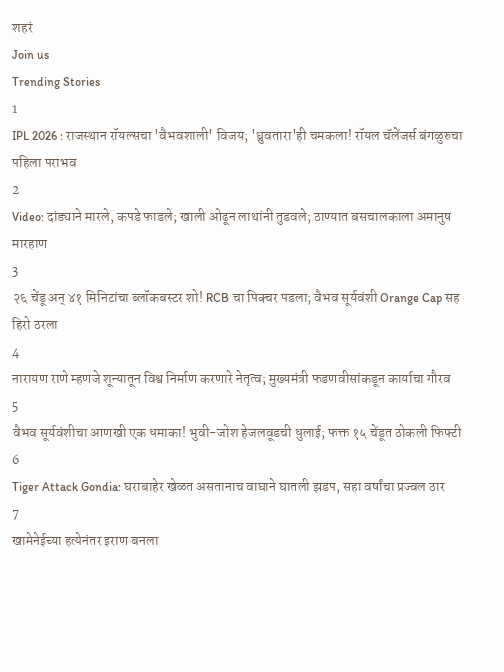शहरं
Join us
Trending Stories
1
IPL 2026 : राजस्थान रॉयल्सचा 'वैभवशाली' विजय; 'ध्रुवतारा'ही चमकला! रॉयल चॅलेंजर्स बंगळुरुचा पहिला पराभव
2
Video: दांड्याने मारले, कपडे फाडले; खाली ओढून लाथांनी तुडवले; ठाण्यात बसचालकाला अमानुष मारहाण
3
२६ चेंडू अन् ४१ मिनिटांचा ब्लॉकबस्टर शो! RCB चा पिक्चर पडला; वैभव सूर्यवंशी Orange Cap सह हिरो ठरला
4
नारायण राणे म्हणजे शून्यातून विश्व निर्माण करणारे नेतृत्व; मुख्यमंत्री फडणवीसांकडून कार्याचा गौरव
5
वैभव सूर्यवंशीचा आणखी एक धमाका! भुवी-जोश हेजलवूडची धुलाई; फक्त १५ चेंडूत ठोकली फिफ्टी
6
Tiger Attack Gondia: घराबाहेर खेळत असतानाच वाघाने घातली झडप, सहा वर्षांचा प्रज्वल ठार
7
खामेनेईच्या हत्येनंतर इराण बनला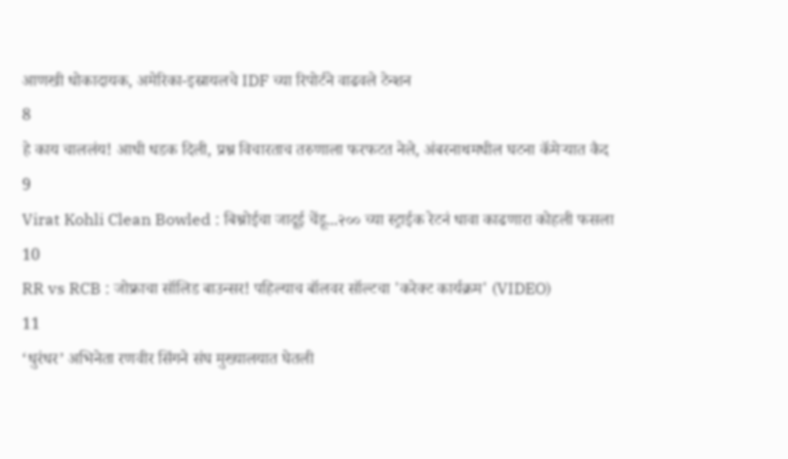आणखी धोकादायक, अमेरिका-इस्रायलचे IDF च्या रिपोर्टने वाढवले टेन्शन
8
हे काय चाललंय! आधी धडक दिली, प्रश्न विचारताच तरुणाला फरफटत नेले, अंबरनाथमधील घटना कॅमेऱ्यात कैद
9
Virat Kohli Clean Bowled : बिश्नोईचा जादूई चेंडू...२०० च्या स्ट्राईक रेटनं धावा काढणारा कोहली फसला
10
RR vs RCB : जोफ्राचा सॉलिड बाउन्सर! पहिल्याच बॉलवर सॉल्टचा 'करेक्ट कार्यक्रम' (VIDEO)
11
‘धुरंधर’ अभिनेता रणवीर सिंगने संघ मुख्यालयात घेतली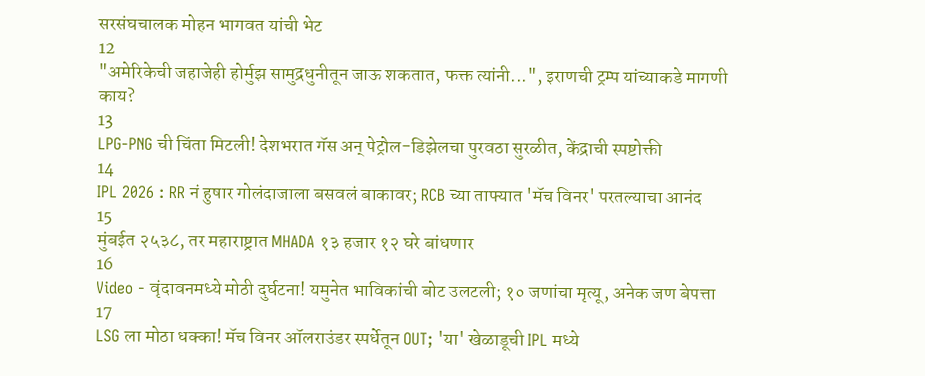सरसंघचालक मोहन भागवत यांची भेट
12
"अमेरिकेची जहाजेही होर्मुझ सामुद्रधुनीतून जाऊ शकतात, फक्त त्यांनी...", इराणची ट्रम्प यांच्याकडे मागणी काय?
13
LPG-PNG ची चिंता मिटली! देशभरात गॅस अन् पेट्रोल-डिझेलचा पुरवठा सुरळीत, केंद्राची स्पष्टोक्ती
14
IPL 2026 : RR नं हुषार गोलंदाजाला बसवलं बाकावर; RCB च्या ताफ्यात 'मॅच विनर' परतल्याचा आनंद
15
मुंबईत २५३८, तर महाराष्ट्रात MHADA १३ हजार १२ घरे बांधणार
16
Video - वृंदावनमध्ये मोठी दुर्घटना! यमुनेत भाविकांची बोट उलटली; १० जणांचा मृत्यू, अनेक जण बेपत्ता
17
LSG ला मोठा धक्का! मॅच विनर ऑलराउंडर स्पर्धेतून OUT; 'या' खेळाडूची IPL मध्ये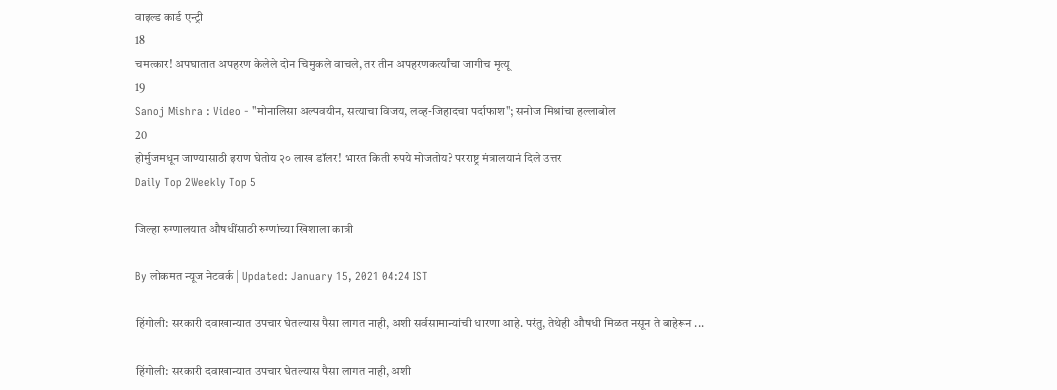वाइल्ड कार्ड एन्ट्री
18
चमत्कार! अपघातात अपहरण केलेले दोन चिमुकले वाचले, तर तीन अपहरणकर्त्यांचा जागीच मृत्यू
19
Sanoj Mishra : Video - "मोनालिसा अल्पवयीन, सत्याचा विजय, लव्ह-जिहादचा पर्दाफाश"; सनोज मिश्रांचा हल्लाबोल
20
होर्मुजमधून जाण्यासाठी इराण घेतोय २० लाख डॉलर! भारत किती रुपये मोजतोय? परराष्ट्र मंत्रालयानं दिले उत्तर
Daily Top 2Weekly Top 5

जिल्हा रुग्णालयात औषधींसाठी रुग्णांच्या खिशाला कात्री

By लोकमत न्यूज नेटवर्क | Updated: January 15, 2021 04:24 IST

हिंगोली: सरकारी दवाखान्यात उपचार घेतल्यास पैसा लागत नाही, अशी सर्वसामान्यांची धारणा आहे. परंतु, तेथेही औषधी मिळत नसून ते बाहेरून ...

हिंगोली: सरकारी दवाखान्यात उपचार घेतल्यास पैसा लागत नाही, अशी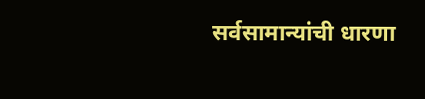सर्वसामान्यांची धारणा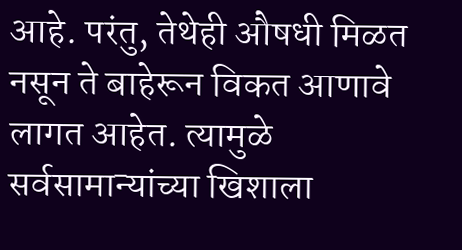आहे. परंतु, तेथेही औषधी मिळत नसून ते बाहेरून विकत आणावे लागत आहेत. त्यामुळे सर्वसामान्यांच्या खिशाला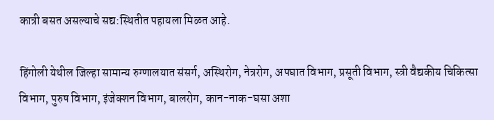कात्री बसत असल्याचे सद्य:स्थितीत पहायला मिळत आहे.

हिंगोली येथील जिल्हा सामान्य रुग्णालयात संसर्ग, अस्थिरोग, नेत्ररोग, अपघात विभाग, प्रसूती विभाग, स्त्री वैद्यकीय चिकित्सा विभाग, पुरुष विभाग, इंजेक्शन विभाग, बालरोग, कान-नाक-घसा अशा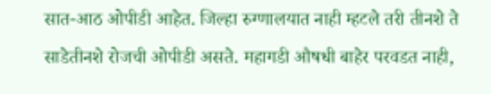सात-आठ ओपीडी आहेत. जिल्हा रुग्णालयात नाही म्हटले तरी तीनशे ते साडेतीनशे रोजची ओपीडी असते. महागडी औषधी बाहेर परवडत नाही,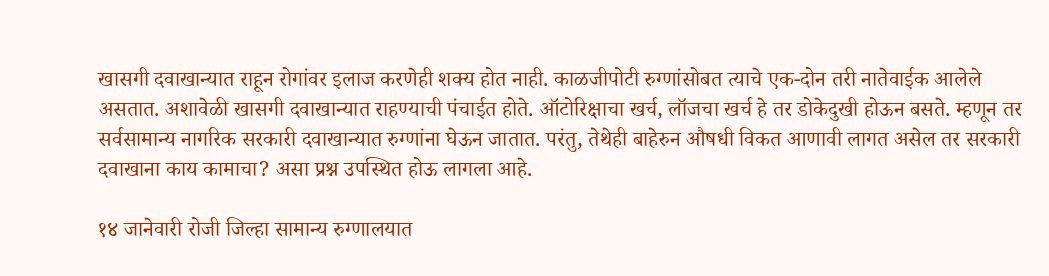खासगी दवाखान्यात राहून रोगांवर इलाज करणेही शक्य होत नाही. काळजीपोटी रुग्णांसोबत त्याचे एक-दोन तरी नातेवाईक आलेले असतात. अशावेळी खासगी दवाखान्यात राहण्याची पंचाईत होते. ऑटोरिक्षाचा खर्च, लॉजचा खर्च हे तर डोकेदुखी होऊन बसते. म्हणून तर सर्वसामान्य नागरिक सरकारी दवाखान्यात रुग्णांना घेऊन जातात. परंतु, तेथेही बाहेरुन औषधी विकत आणावी लागत असेल तर सरकारी दवाखाना काय कामाचा? असा प्रश्न उपस्थित होऊ लागला आहे.

१४ जानेवारी रोजी जिल्हा सामान्य रुग्णालयात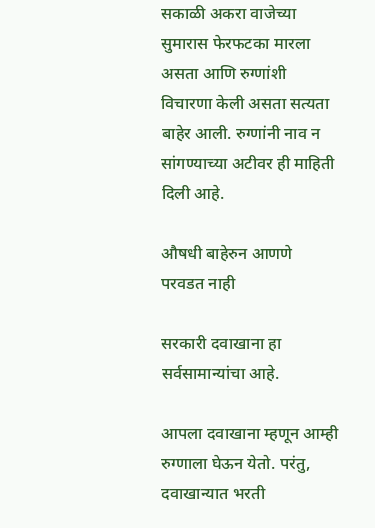सकाळी अकरा वाजेच्या सुमारास फेरफटका मारला असता आणि रुग्णांशी विचारणा केली असता सत्यता बाहेर आली. रुग्णांनी नाव न सांगण्याच्या अटीवर ही माहिती दिली आहे.

औषधी बाहेरुन आणणे परवडत नाही

सरकारी दवाखाना हा सर्वसामान्यांचा आहे.

आपला दवाखाना म्हणून आम्ही रुग्णाला घेऊन येतो. परंतु, दवाखान्यात भरती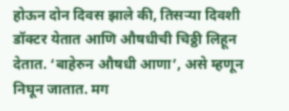होऊन दोन दिवस झाले की, तिसऱ्या दिवशी डॉक्टर येतात आणि औषधीची चिठ्ठी लिहून देतात. ‘बाहेरुन औषधी आणा’, असे म्हणून निघून जातात. मग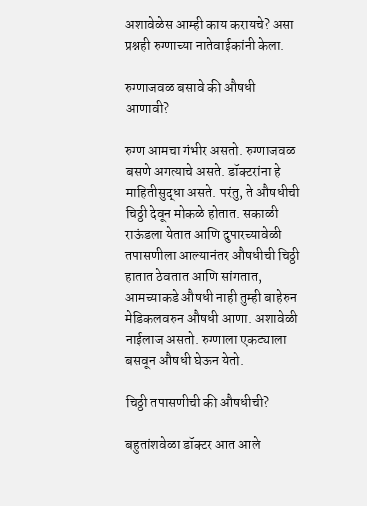अशावेळेस आम्ही काय करायचे? असा प्रश्नही रुग्णाच्या नातेवाईकांनी केला.

रुग्णाजवळ बसावे की औषधी आणावी?

रुग्ण आमचा गंभीर असतो. रुग्णाजवळ बसणे अगत्याचे असते. डॉक्टरांना हे माहितीसुद्धा असते. परंतु, ते औषधीची चिठ्ठी देवून मोकळे होतात. सकाळी राऊंडला येतात आणि दुपारच्यावेळी तपासणीला आल्यानंतर औषधीची चिठ्ठी हातात ठेवतात आणि सांगतात, आमच्याकडे औषधी नाही तुम्ही बाहेरुन मेडिकलवरुन औषधी आणा. अशावेळी नाईलाज असतो. रुग्णाला एकट्याला बसवून औषधी घेऊन येतो.

चिठ्ठी तपासणीची की औषधीची?

बहुतांशवेळा डॉक्टर आत आले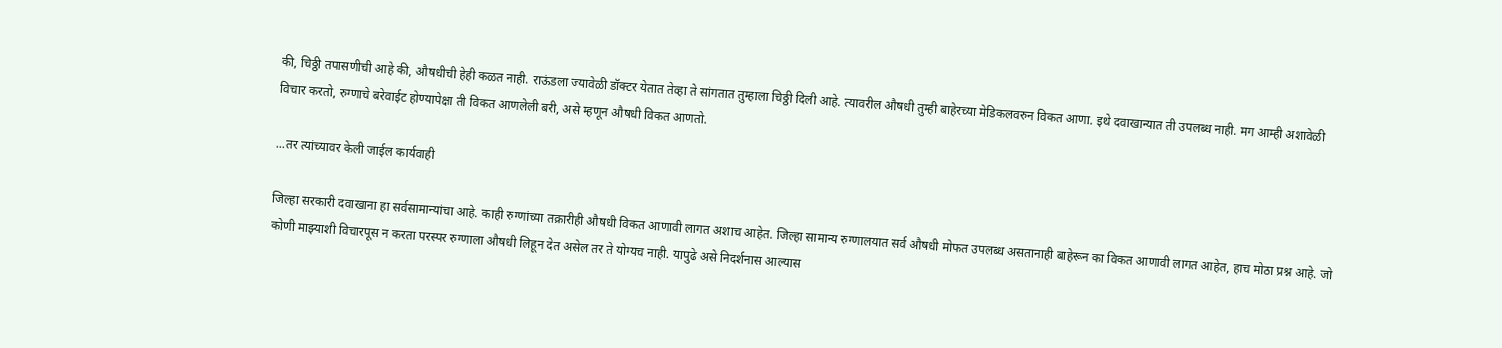की, चिठ्ठी तपासणीची आहे की, औषधीची हेही कळत नाही. राऊंडला ज्यावेळी डॉक्टर येतात तेव्हा ते सांगतात तुम्हाला चिठ्ठी दिली आहे. त्यावरील औषधी तुम्ही बाहेरच्या मेडिकलवरुन विकत आणा. इथे दवाखान्यात ती उपलब्ध नाही. मग आम्ही अशावेळी विचार करतो, रुग्णाचे बरेवाईट होण्यापेक्षा ती विकत आणलेली बरी, असे म्हणून औषधी विकत आणतो.

...तर त्यांच्यावर केली जाईल कार्यवाही

जिल्हा सरकारी दवाखाना हा सर्वसामान्यांचा आहे. काही रुग्णांच्या तक्रारीही औषधी विकत आणावी लागत अशाच आहेत. जिल्हा सामान्य रुग्णालयात सर्व औषधी मोफत उपलब्ध असतानाही बाहेरून का विकत आणावी लागत आहेत, हाच मोठा प्रश्न आहे. जो कोणी माझ्याशी विचारपूस न करता परस्पर रुग्णाला औषधी लिहून देत असेल तर ते योग्यच नाही. यापुढे असे निदर्शनास आल्यास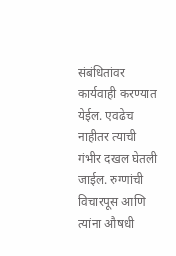संबंधितांवर कार्यवाही करण्यात येईल. एवढेच नाहीतर त्याची गंभीर दखल घेतली जाईल. रुग्णांची विचारपूस आणि त्यांना औषधी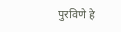पुरविणे हे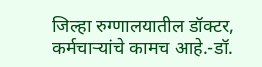जिल्हा रुग्णालयातील डॉक्टर, कर्मचाऱ्यांचे कामच आहे.-डॉ.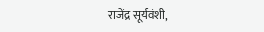राजेंद्र सूर्यवंशी,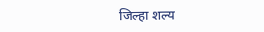जिल्हा शल्य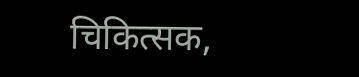चिकित्सक,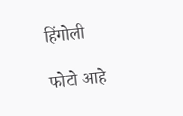हिंगोली

फोटो आहे